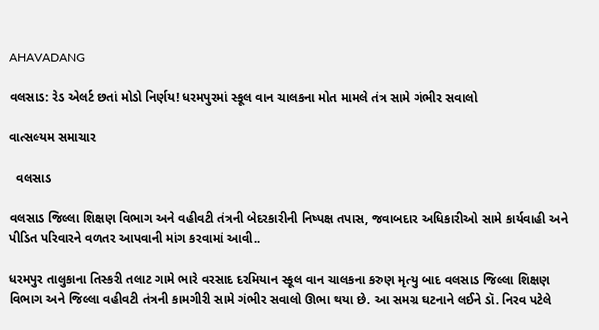AHAVADANG

વલસાડ: રેડ એલર્ટ છતાં મોડો નિર્ણય! ધરમપુરમાં સ્કૂલ વાન ચાલકના મોત મામલે તંત્ર સામે ગંભીર સવાલો

વાત્સલ્યમ સમાચાર

  વલસાડ

વલસાડ જિલ્લા શિક્ષણ વિભાગ અને વહીવટી તંત્રની બેદરકારીની નિષ્પક્ષ તપાસ, જવાબદાર અધિકારીઓ સામે કાર્યવાહી અને પીડિત પરિવારને વળતર આપવાની માંગ કરવામાં આવી..

ધરમપુર તાલુકાના તિસ્કરી તલાટ ગામે ભારે વરસાદ દરમિયાન સ્કૂલ વાન ચાલકના કરુણ મૃત્યુ બાદ વલસાડ જિલ્લા શિક્ષણ વિભાગ અને જિલ્લા વહીવટી તંત્રની કામગીરી સામે ગંભીર સવાલો ઊભા થયા છે. આ સમગ્ર ઘટનાને લઈને ડૉ. નિરવ પટેલે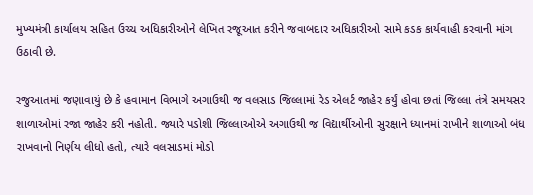મુખ્યમંત્રી કાર્યાલય સહિત ઉચ્ચ અધિકારીઓને લેખિત રજૂઆત કરીને જવાબદાર અધિકારીઓ સામે કડક કાર્યવાહી કરવાની માંગ ઉઠાવી છે.

રજુઆતમાં જણાવાયું છે કે હવામાન વિભાગે અગાઉથી જ વલસાડ જિલ્લામાં રેડ એલર્ટ જાહેર કર્યું હોવા છતાં જિલ્લા તંત્રે સમયસર શાળાઓમાં રજા જાહેર કરી નહોતી. જ્યારે પડોશી જિલ્લાઓએ અગાઉથી જ વિદ્યાર્થીઓની સુરક્ષાને ધ્યાનમાં રાખીને શાળાઓ બંધ રાખવાનો નિર્ણય લીધો હતો, ત્યારે વલસાડમાં મોડો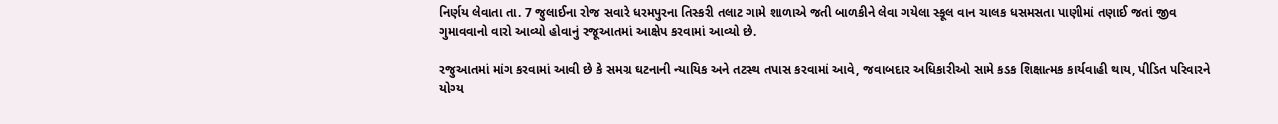નિર્ણય લેવાતા તા. 7 જુલાઈના રોજ સવારે ધરમપુરના તિસ્કરી તલાટ ગામે શાળાએ જતી બાળકીને લેવા ગયેલા સ્કૂલ વાન ચાલક ધસમસતા પાણીમાં તણાઈ જતાં જીવ ગુમાવવાનો વારો આવ્યો હોવાનું રજૂઆતમાં આક્ષેપ કરવામાં આવ્યો છે.

રજુઆતમાં માંગ કરવામાં આવી છે કે સમગ્ર ઘટનાની ન્યાયિક અને તટસ્થ તપાસ કરવામાં આવે, જવાબદાર અધિકારીઓ સામે કડક શિક્ષાત્મક કાર્યવાહી થાય, પીડિત પરિવારને યોગ્ય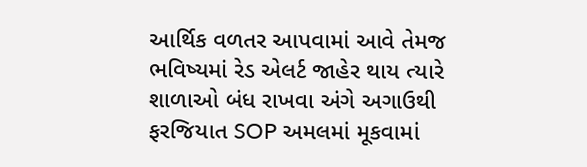આર્થિક વળતર આપવામાં આવે તેમજ ભવિષ્યમાં રેડ એલર્ટ જાહેર થાય ત્યારે શાળાઓ બંધ રાખવા અંગે અગાઉથી ફરજિયાત SOP અમલમાં મૂકવામાં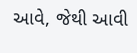આવે, જેથી આવી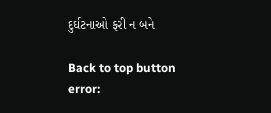દુર્ઘટનાઓ ફરી ન બને

Back to top button
error: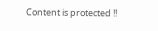Content is protected !!